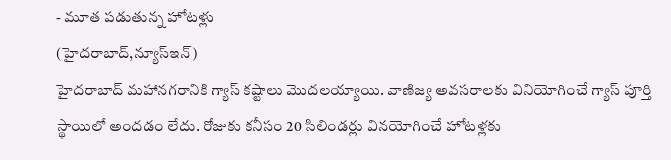- మూత పడుతున్న హోటళ్లు
(హైదరాబాద్,న్యూస్ఇన్)
హైదరాబాద్ మహానగరానికి గ్యాస్ కష్టాలు మొదలయ్యాయి. వాణిజ్య అవసరాలకు వినియోగించే గ్యాస్ పూర్తి స్థాయిలో అందడం లేదు. రోజుకు కనీసం 20 సిలిండర్లు వినయోగించే హోటళ్లకు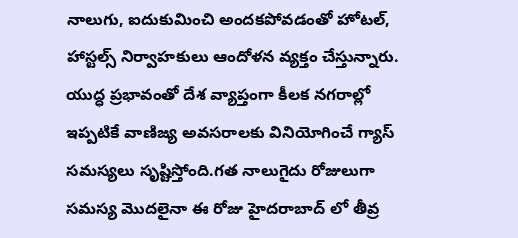నాలుగు, ఐదుకుమించి అందకపోవడంతో హోటల్, హాస్టల్స్ నిర్వాహకులు ఆందోళన వ్యక్తం చేస్తున్నారు. యుద్ధ ప్రభావంతో దేశ వ్యాప్తంగా కీలక నగరాల్లో ఇప్పటికే వాణిజ్య అవసరాలకు వినియోగించే గ్యాస్ సమస్యలు సృష్టిస్తోంది.గత నాలుగైదు రోజులుగా సమస్య మొదలైనా ఈ రోజు హైదరాబాద్ లో తీవ్ర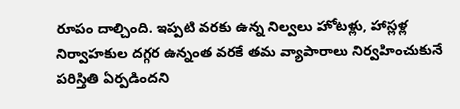రూపం దాల్చింది. ఇప్పటి వరకు ఉన్న నిల్వలు హోటళ్లు, హాస్లళ్ల నిర్వాహకుల దగ్గర ఉన్నంత వరకే తమ వ్యాపారాలు నిర్వహించుకునే పరిస్తితి ఏర్పడిందని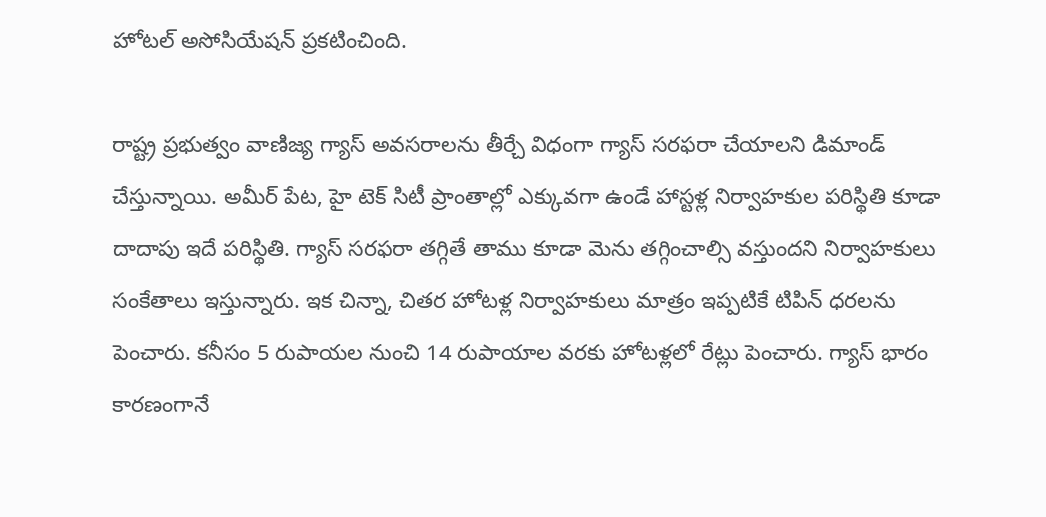హోటల్ అసోసియేషన్ ప్రకటించింది.

రాష్ట్ర ప్రభుత్వం వాణిజ్య గ్యాస్ అవసరాలను తీర్చే విధంగా గ్యాస్ సరఫరా చేయాలని డిమాండ్ చేస్తున్నాయి. అమీర్ పేట, హై టెక్ సిటీ ప్రాంతాల్లో ఎక్కువగా ఉండే హాస్టళ్ల నిర్వాహకుల పరిస్థితి కూడా దాదాపు ఇదే పరిస్థితి. గ్యాస్ సరఫరా తగ్గితే తాము కూడా మెను తగ్గించాల్సి వస్తుందని నిర్వాహకులు సంకేతాలు ఇస్తున్నారు. ఇక చిన్నా, చితర హోటళ్ల నిర్వాహకులు మాత్రం ఇప్పటికే టిపిన్ ధరలను పెంచారు. కనీసం 5 రుపాయల నుంచి 14 రుపాయాల వరకు హోటళ్లలో రేట్లు పెంచారు. గ్యాస్ భారం కారణంగానే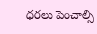ధరలు పెంచాల్సి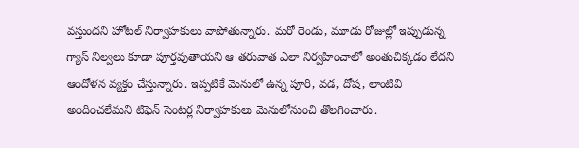వస్తుందని హోటల్ నిర్వాహకులు వాపోతున్నారు. మరో రెండు, మూడు రోజుల్లో ఇప్పుడున్న గ్యాస్ నిల్వలు కూడా పూర్తవుతాయని ఆ తరువాత ఎలా నిర్వహించాలో అంతుచిక్కడం లేదని ఆందోళన వ్యక్తం చేస్తున్నారు. ఇప్పటికే మెనులో ఉన్న పూరి, వడ, దోష, లాంటివి అందించలేమని టిఫెన్ సెంటర్ల నిర్వాహకులు మెనులోనుంచి తొలగించారు.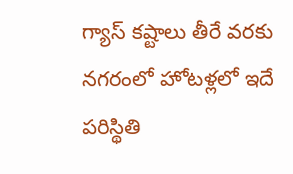గ్యాస్ కష్టాలు తీరే వరకు నగరంలో హోటళ్లలో ఇదే పరిస్థితి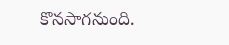కొనసాగనుంది.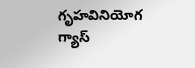గృహవినియోగ గ్యాస్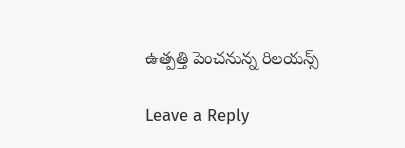ఉత్పత్తి పెంచనున్న రిలయన్స్

Leave a Reply